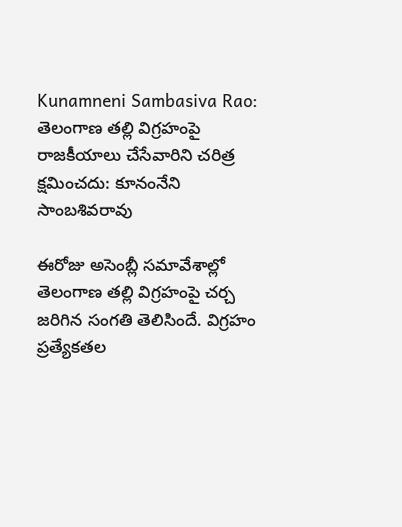Kunamneni Sambasiva Rao: తెలంగాణ తల్లి విగ్రహంపై రాజకీయాలు చేసేవారిని చరిత్ర క్షమించదు: కూనంనేని సాంబశివరావు

ఈరోజు అసెంబ్లీ సమావేశాల్లో తెలంగాణ తల్లి విగ్రహంపై చర్చ జరిగిన సంగతి తెలిసిందే. విగ్రహం ప్రత్యేకతల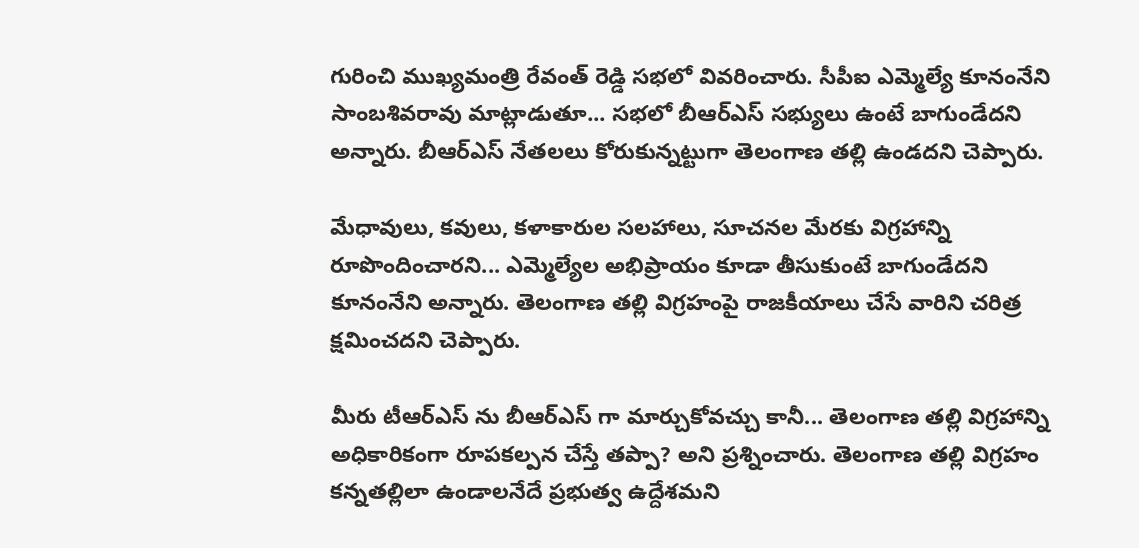గురించి ముఖ్యమంత్రి రేవంత్ రెడ్డి సభలో వివరించారు. సీపీఐ ఎమ్మెల్యే కూనంనేని సాంబశివరావు మాట్లాడుతూ... సభలో బీఆర్ఎస్ సభ్యులు ఉంటే బాగుండేదని అన్నారు. బీఆర్ఎస్ నేతలలు కోరుకున్నట్టుగా తెలంగాణ తల్లి ఉండదని చెప్పారు.

మేధావులు, కవులు, కళాకారుల సలహాలు, సూచనల మేరకు విగ్రహాన్ని రూపొందించారని... ఎమ్మెల్యేల అభిప్రాయం కూడా తీసుకుంటే బాగుండేదని కూనంనేని అన్నారు. తెలంగాణ తల్లి విగ్రహంపై రాజకీయాలు చేసే వారిని చరిత్ర క్షమించదని చెప్పారు.

మీరు టీఆర్ఎస్ ను బీఆర్ఎస్ గా మార్చుకోవచ్చు కానీ... తెలంగాణ తల్లి విగ్రహాన్ని అధికారికంగా రూపకల్పన చేస్తే తప్పా? అని ప్రశ్నించారు. తెలంగాణ తల్లి విగ్రహం కన్నతల్లిలా ఉండాలనేదే ప్రభుత్వ ఉద్దేశమని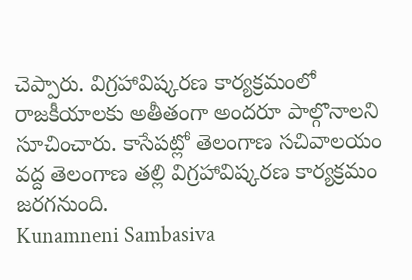చెప్పారు. విగ్రహావిష్కరణ కార్యక్రమంలో రాజకీయాలకు అతీతంగా అందరూ పాల్గొనాలని సూచించారు. కాసేపట్లో తెలంగాణ సచివాలయం వద్ద తెలంగాణ తల్లి విగ్రహావిష్కరణ కార్యక్రమం జరగనుంది.
Kunamneni Sambasiva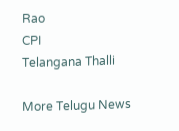Rao
CPI
Telangana Thalli

More Telugu News